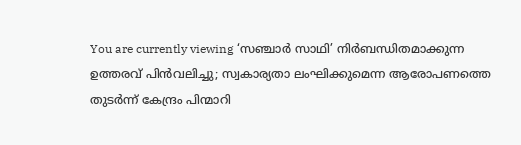You are currently viewing ‘സഞ്ചാർ സാഥി’ നിർബന്ധിതമാക്കുന്ന ഉത്തരവ് പിൻവലിച്ചു; സ്വകാര്യതാ ലംഘിക്കുമെന്ന ആരോപണത്തെ തുടർന്ന് കേന്ദ്രം പിന്മാറി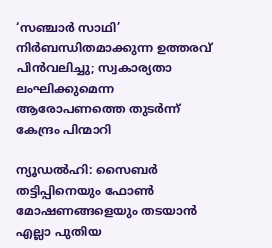‘സഞ്ചാർ സാഥി’ നിർബന്ധിതമാക്കുന്ന ഉത്തരവ് പിൻവലിച്ചു; സ്വകാര്യതാ ലംഘിക്കുമെന്ന ആരോപണത്തെ തുടർന്ന് കേന്ദ്രം പിന്മാറി

ന്യൂഡൽഹി: സൈബർ തട്ടിപ്പിനെയും ഫോൺ മോഷണങ്ങളെയും തടയാൻ എല്ലാ പുതിയ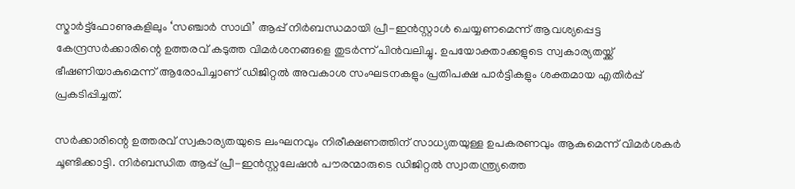സ്മാർട്ട്ഫോണുകളിലും ‘സഞ്ചാർ സാഥി’ ആപ്പ് നിർബന്ധമായി പ്രീ-ഇൻസ്റ്റാൾ ചെയ്യണമെന്ന് ആവശ്യപ്പെട്ട കേന്ദ്രസർക്കാരിന്റെ ഉത്തരവ് കടുത്ത വിമർശനങ്ങളെ തുടർന്ന് പിൻവലിച്ചു. ഉപയോക്താക്കളുടെ സ്വകാര്യതയ്ക്ക് ഭീഷണിയാകുമെന്ന് ആരോപിച്ചാണ് ഡിജിറ്റൽ അവകാശ സംഘടനകളും പ്രതിപക്ഷ പാർട്ടികളും ശക്തമായ എതിർപ്പ് പ്രകടിപ്പിച്ചത്.

സർക്കാരിന്റെ ഉത്തരവ് സ്വകാര്യതയുടെ ലംഘനവും നിരീക്ഷണത്തിന് സാധ്യതയുള്ള ഉപകരണവും ആകുമെന്ന് വിമർശകർ ചൂണ്ടിക്കാട്ടി. നിർബന്ധിത ആപ്പ് പ്രീ-ഇൻസ്റ്റലേഷൻ പൗരന്മാരുടെ ഡിജിറ്റൽ സ്വാതന്ത്ര്യത്തെ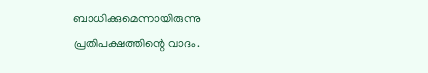ബാധിക്കുമെന്നായിരുന്നു പ്രതിപക്ഷത്തിന്റെ വാദം.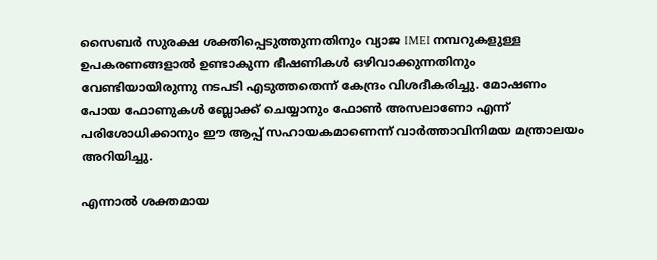സൈബർ സുരക്ഷ ശക്തിപ്പെടുത്തുന്നതിനും വ്യാജ IMEI നമ്പറുകളുള്ള ഉപകരണങ്ങളാൽ ഉണ്ടാകുന്ന ഭീഷണികൾ ഒഴിവാക്കുന്നതിനും വേണ്ടിയായിരുന്നു നടപടി എടുത്തതെന്ന് കേന്ദ്രം വിശദീകരിച്ചു. മോഷണം പോയ ഫോണുകൾ ബ്ലോക്ക് ചെയ്യാനും ഫോൺ അസലാണോ എന്ന് പരിശോധിക്കാനും ഈ ആപ്പ് സഹായകമാണെന്ന് വാർത്താവിനിമയ മന്ത്രാലയം അറിയിച്ചു.

എന്നാൽ ശക്തമായ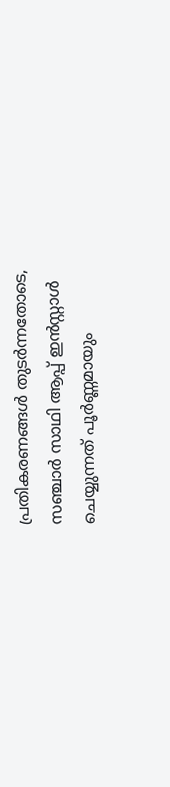പ്രതികരണങ്ങൾ തുടര്‍ന്നതോടെ, സഞ്ചാർ സാഥി ആപ്പ് ഇൻസ്റ്റാൾ ചെയ്യുന്നത് പൂർണ്ണമായും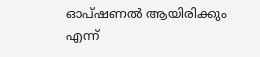ഓപ്ഷണൽ ആയിരിക്കും എന്ന്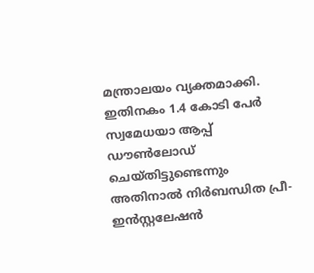മന്ത്രാലയം വ്യക്തമാക്കി. ഇതിനകം 1.4 കോടി പേർ സ്വമേധയാ ആപ്പ് ഡൗൺലോഡ് ചെയ്തിട്ടുണ്ടെന്നും അതിനാൽ നിർബന്ധിത പ്രീ-ഇൻസ്റ്റലേഷൻ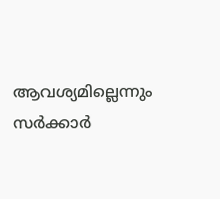ആവശ്യമില്ലെന്നും സർക്കാർ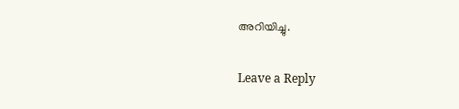അറിയിച്ചു.

Leave a Reply